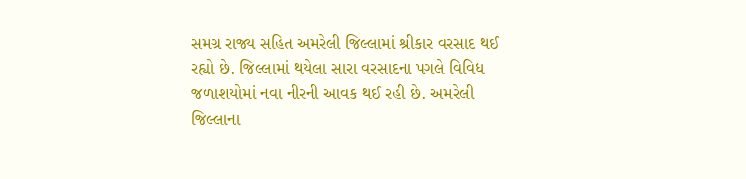સમગ્ર રાજ્ય સહિત અમરેલી જિલ્લામાં શ્રીકાર વરસાદ થઈ રહ્યો છે. જિલ્લામાં થયેલા સારા વરસાદના પગલે વિવિધ જળાશયોમાં નવા નીરની આવક થઈ રહી છે. અમરેલી જિલ્લાના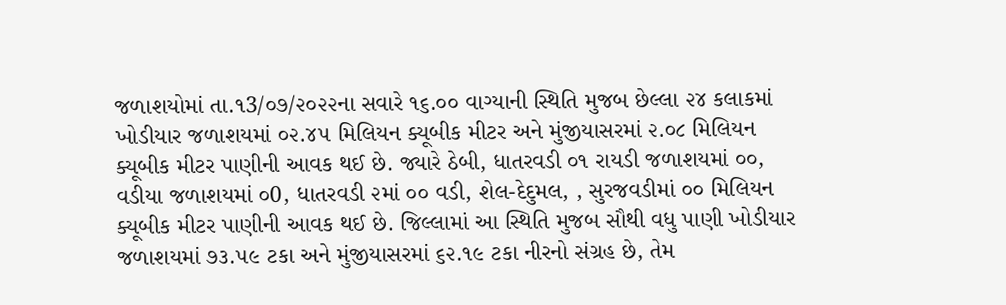જળાશયોમાં તા.૧3/૦૭/૨૦૨૨ના સવારે ૧૬.૦૦ વાગ્યાની સ્થિતિ મુજબ છેલ્લા ૨૪ કલાકમાં ખોડીયાર જળાશયમાં ૦૨.૪૫ મિલિયન ક્યૂબીક મીટર અને મુંજીયાસરમાં ૨.૦૮ મિલિયન ક્યૂબીક મીટર પાણીની આવક થઈ છે. જ્યારે ઠેબી, ધાતરવડી ૦૧ રાયડી જળાશયમાં ૦૦, વડીયા જળાશયમાં ૦0, ધાતરવડી ૨માં ૦૦ વડી, શેલ-દેદુમલ, , સુરજવડીમાં ૦૦ મિલિયન ક્યૂબીક મીટર પાણીની આવક થઈ છે. જિલ્લામાં આ સ્થિતિ મુજબ સૌથી વધુ પાણી ખોડીયાર જળાશયમાં ૭૩.૫૯ ટકા અને મુંજીયાસરમાં ૬૨.૧૯ ટકા નીરનો સંગ્રહ છે, તેમ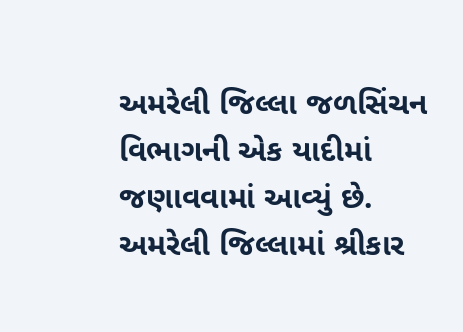અમરેલી જિલ્લા જળસિંચન વિભાગની એક યાદીમાં જણાવવામાં આવ્યું છે.
અમરેલી જિલ્લામાં શ્રીકાર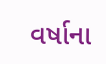વર્ષાના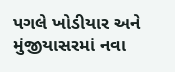પગલે ખોડીયાર અને મુંજીયાસરમાં નવા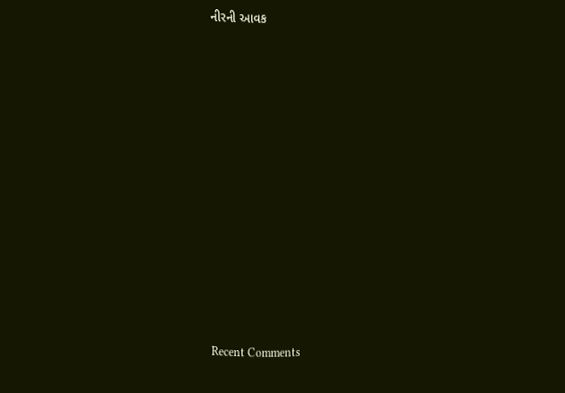નીરની આવક


















Recent Comments